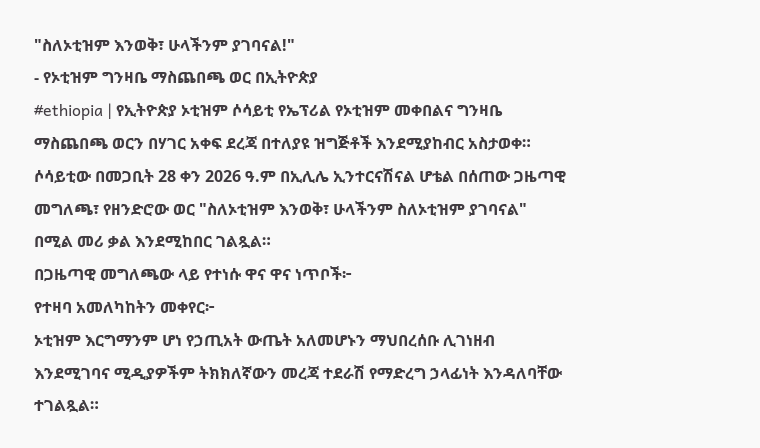"ስለኦቲዝም እንወቅ፣ ሁላችንም ያገባናል!"
- የኦቲዝም ግንዛቤ ማስጨበጫ ወር በኢትዮጵያ
#ethiopia | የኢትዮጵያ ኦቲዝም ሶሳይቲ የኤፕሪል የኦቲዝም መቀበልና ግንዛቤ ማስጨበጫ ወርን በሃገር አቀፍ ደረጃ በተለያዩ ዝግጅቶች እንደሚያከብር አስታወቀ።
ሶሳይቲው በመጋቢት 28 ቀን 2026 ዓ.ም በኢሊሌ ኢንተርናሽናል ሆቴል በሰጠው ጋዜጣዊ መግለጫ፣ የዘንድሮው ወር "ስለኦቲዝም እንወቅ፣ ሁላችንም ስለኦቲዝም ያገባናል" በሚል መሪ ቃል እንደሚከበር ገልጿል።
በጋዜጣዊ መግለጫው ላይ የተነሱ ዋና ዋና ነጥቦች፦
የተዛባ አመለካከትን መቀየር፦
ኦቲዝም እርግማንም ሆነ የኃጢአት ውጤት አለመሆኑን ማህበረሰቡ ሊገነዘብ እንደሚገባና ሚዲያዎችም ትክክለኛውን መረጃ ተደራሽ የማድረግ ኃላፊነት እንዳለባቸው ተገልጿል።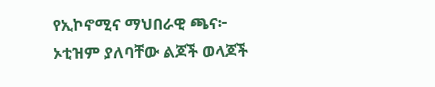የኢኮኖሚና ማህበራዊ ጫና፦
ኦቲዝም ያለባቸው ልጆች ወላጆች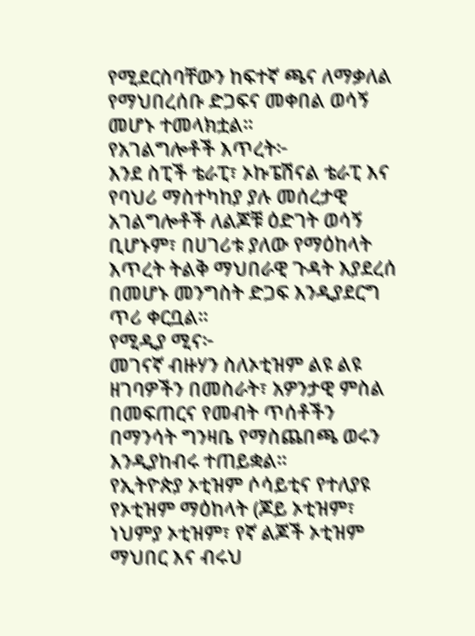የሚደርስባቸውን ከፍተኛ ጫና ለማቃለል የማህበረሰቡ ድጋፍና መቀበል ወሳኝ መሆኑ ተመላክቷል።
የአገልግሎቶች እጥረት፦
እንደ ስፒች ቴራፒ፣ ኦኩፔሽናል ቴራፒ እና የባህሪ ማስተካከያ ያሉ መሰረታዊ አገልግሎቶች ለልጆቹ ዕድገት ወሳኝ ቢሆኑም፣ በሀገሪቱ ያለው የማዕከላት እጥረት ትልቅ ማህበራዊ ጉዳት እያደረሰ በመሆኑ መንግስት ድጋፍ እንዲያደርግ ጥሪ ቀርቧል።
የሚዲያ ሚና፦
መገናኛ ብዙሃን ስለኦቲዝም ልዩ ልዩ ዘገባዎችን በመስራት፣ አዎንታዊ ምስል በመፍጠርና የመብት ጥሰቶችን በማንሳት ግንዛቤ የማስጨበጫ ወሩን እንዲያከብሩ ተጠይቋል።
የኢትዮጵያ ኦቲዝም ሶሳይቲና የተለያዩ የኦቲዝም ማዕከላት (ጆይ ኦቲዝም፣ ነህምያ ኦቲዝም፣ የኛ ልጆች ኦቲዝም ማህበር እና ብሩህ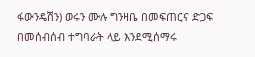ፋውንዴሽን) ወሩን ሙሉ ግንዛቤ በመፍጠርና ድጋፍ በመሰብሰብ ተግባራት ላይ እንደሚሰማሩ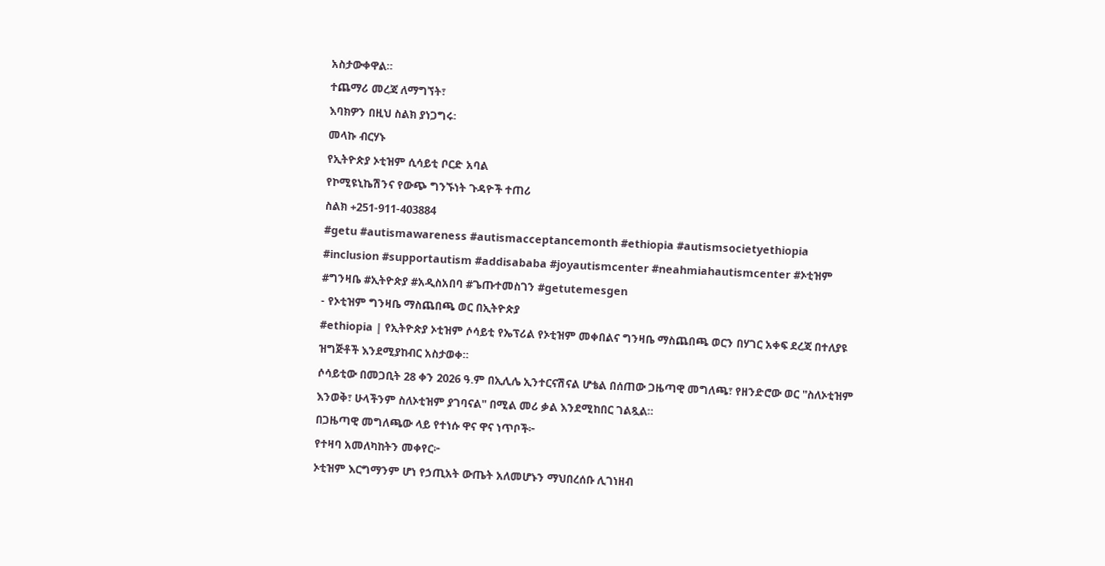አስታውቀዋል።
ተጨማሪ መረጃ ለማግኘት፣
እባክዎን በዚህ ስልክ ያነጋግሩ፡
መላኩ ብርሃኑ
የኢትዮጵያ ኦቲዝም ሲሳይቲ ቦርድ አባል
የኮሚዩኒኬሽንና የውጭ ግንኙነት ጉዳዮች ተጠሪ
ስልክ +251-911-403884
#getu #autismawareness #autismacceptancemonth #ethiopia #autismsocietyethiopia #inclusion #supportautism #addisababa #joyautismcenter #neahmiahautismcenter #ኦቲዝም #ግንዛቤ #ኢትዮጵያ #አዲስአበባ #ጌጡተመስገን #getutemesgen
- የኦቲዝም ግንዛቤ ማስጨበጫ ወር በኢትዮጵያ
#ethiopia | የኢትዮጵያ ኦቲዝም ሶሳይቲ የኤፕሪል የኦቲዝም መቀበልና ግንዛቤ ማስጨበጫ ወርን በሃገር አቀፍ ደረጃ በተለያዩ ዝግጅቶች እንደሚያከብር አስታወቀ።
ሶሳይቲው በመጋቢት 28 ቀን 2026 ዓ.ም በኢሊሌ ኢንተርናሽናል ሆቴል በሰጠው ጋዜጣዊ መግለጫ፣ የዘንድሮው ወር "ስለኦቲዝም እንወቅ፣ ሁላችንም ስለኦቲዝም ያገባናል" በሚል መሪ ቃል እንደሚከበር ገልጿል።
በጋዜጣዊ መግለጫው ላይ የተነሱ ዋና ዋና ነጥቦች፦
የተዛባ አመለካከትን መቀየር፦
ኦቲዝም እርግማንም ሆነ የኃጢአት ውጤት አለመሆኑን ማህበረሰቡ ሊገነዘብ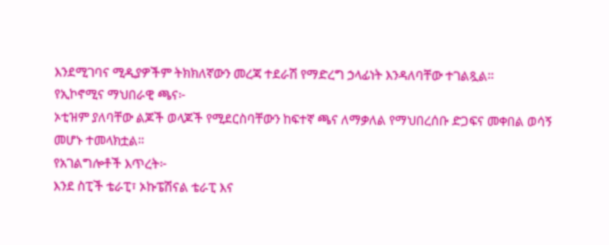እንደሚገባና ሚዲያዎችም ትክክለኛውን መረጃ ተደራሽ የማድረግ ኃላፊነት እንዳለባቸው ተገልጿል።
የኢኮኖሚና ማህበራዊ ጫና፦
ኦቲዝም ያለባቸው ልጆች ወላጆች የሚደርስባቸውን ከፍተኛ ጫና ለማቃለል የማህበረሰቡ ድጋፍና መቀበል ወሳኝ መሆኑ ተመላክቷል።
የአገልግሎቶች እጥረት፦
እንደ ስፒች ቴራፒ፣ ኦኩፔሽናል ቴራፒ እና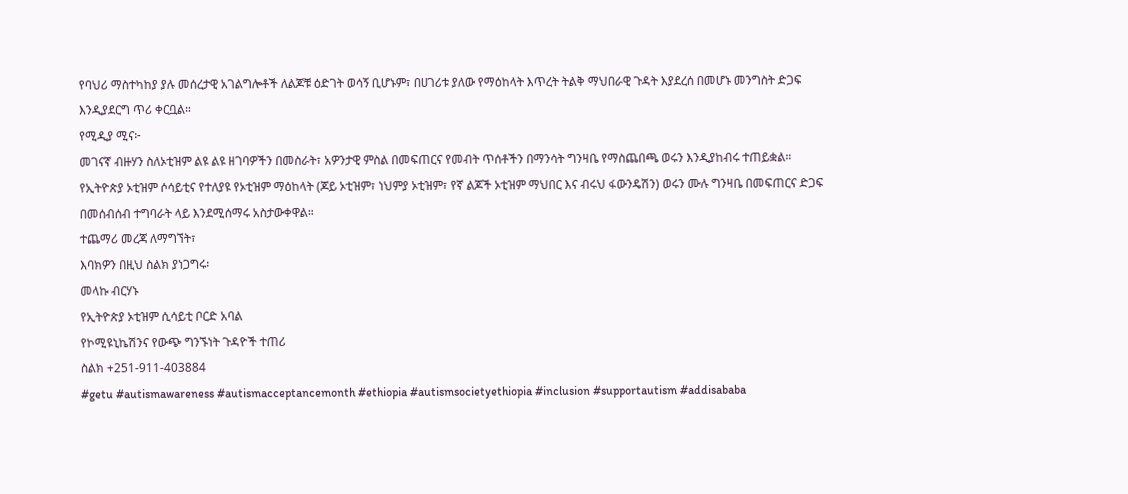የባህሪ ማስተካከያ ያሉ መሰረታዊ አገልግሎቶች ለልጆቹ ዕድገት ወሳኝ ቢሆኑም፣ በሀገሪቱ ያለው የማዕከላት እጥረት ትልቅ ማህበራዊ ጉዳት እያደረሰ በመሆኑ መንግስት ድጋፍ እንዲያደርግ ጥሪ ቀርቧል።
የሚዲያ ሚና፦
መገናኛ ብዙሃን ስለኦቲዝም ልዩ ልዩ ዘገባዎችን በመስራት፣ አዎንታዊ ምስል በመፍጠርና የመብት ጥሰቶችን በማንሳት ግንዛቤ የማስጨበጫ ወሩን እንዲያከብሩ ተጠይቋል።
የኢትዮጵያ ኦቲዝም ሶሳይቲና የተለያዩ የኦቲዝም ማዕከላት (ጆይ ኦቲዝም፣ ነህምያ ኦቲዝም፣ የኛ ልጆች ኦቲዝም ማህበር እና ብሩህ ፋውንዴሽን) ወሩን ሙሉ ግንዛቤ በመፍጠርና ድጋፍ በመሰብሰብ ተግባራት ላይ እንደሚሰማሩ አስታውቀዋል።
ተጨማሪ መረጃ ለማግኘት፣
እባክዎን በዚህ ስልክ ያነጋግሩ፡
መላኩ ብርሃኑ
የኢትዮጵያ ኦቲዝም ሲሳይቲ ቦርድ አባል
የኮሚዩኒኬሽንና የውጭ ግንኙነት ጉዳዮች ተጠሪ
ስልክ +251-911-403884
#getu #autismawareness #autismacceptancemonth #ethiopia #autismsocietyethiopia #inclusion #supportautism #addisababa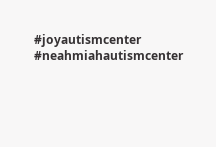#joyautismcenter #neahmiahautismcenter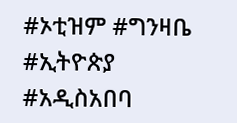#ኦቲዝም #ግንዛቤ #ኢትዮጵያ #አዲስአበባ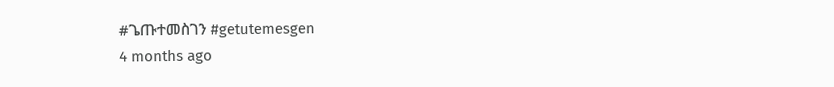#ጌጡተመስገን #getutemesgen
4 months ago